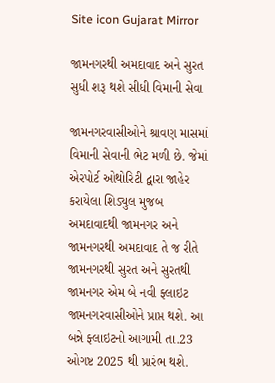Site icon Gujarat Mirror

જામનગરથી અમદાવાદ અને સુરત સુધી શરૂ થશે સીધી વિમાની સેવા

જામનગરવાસીઓને શ્રાવણ માસમાં વિમાની સેવાની ભેટ મળી છે. જેમાં એરપોર્ટ ઓથોરિટી દ્વારા જાહેર કરાયેલા શિડ્યુલ મુજબ અમદાવાદથી જામનગર અને જામનગરથી અમદાવાદ તે જ રીતે જામનગરથી સુરત અને સુરતથી જામનગર એમ બે નવી ફ્લાઇટ જામનગરવાસીઓને પ્રાપ્ત થશે. આ બન્ને ફ્લાઇટનો આગામી તા.23 ઓગષ્ટ 2025 થી પ્રારંભ થશે.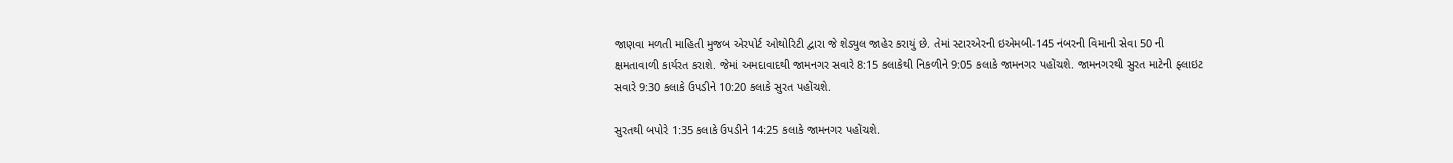જાણવા મળતી માહિતી મુજબ એરપોર્ટ ઓથોરિટી દ્વારા જે શેડ્યુલ જાહેર કરાયું છે. તેમાં સ્ટારએરની ઇએમબી-145 નંબરની વિમાની સેવા 50 ની ક્ષમતાવાળી કાર્યરત કરાશે. જેમાં અમદાવાદથી જામનગર સવારે 8:15 કલાકેથી નિકળીને 9:05 કલાકે જામનગર પહોંચશે. જામનગરથી સુરત માટેની ફ્લાઇટ સવારે 9:30 કલાકે ઉપડીને 10:20 કલાકે સુરત પહોંચશે.

સુરતથી બપોરે 1:35 કલાકે ઉપડીને 14:25 કલાકે જામનગર પહોંચશે.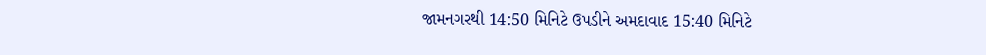જામનગરથી 14:50 મિનિટે ઉપડીને અમદાવાદ 15:40 મિનિટે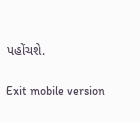પહોંચશે.

Exit mobile version